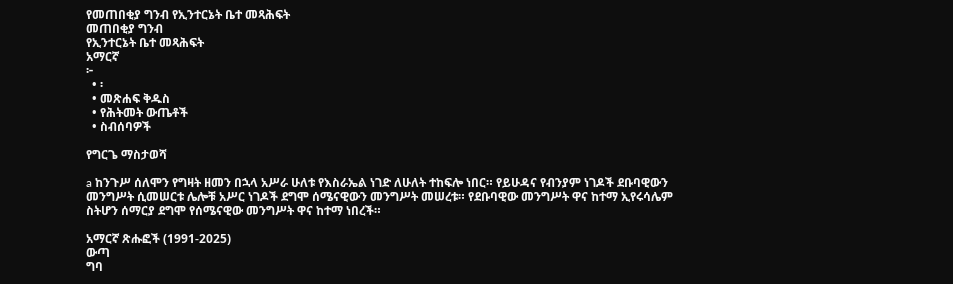የመጠበቂያ ግንብ የኢንተርኔት ቤተ መጻሕፍት
መጠበቂያ ግንብ
የኢንተርኔት ቤተ መጻሕፍት
አማርኛ
፦
  • ፡
  • መጽሐፍ ቅዱስ
  • የሕትመት ውጤቶች
  • ስብሰባዎች

የግርጌ ማስታወሻ

a ከንጉሥ ሰለሞን የግዛት ዘመን በኋላ አሥራ ሁለቱ የእስራኤል ነገድ ለሁለት ተከፍሎ ነበር። የይሁዳና የብንያም ነገዶች ደቡባዊውን መንግሥት ሲመሠርቱ ሌሎቹ አሥር ነገዶች ደግሞ ሰሜናዊውን መንግሥት መሠረቱ። የደቡባዊው መንግሥት ዋና ከተማ ኢየሩሳሌም ስትሆን ሰማርያ ደግሞ የሰሜናዊው መንግሥት ዋና ከተማ ነበረች።

አማርኛ ጽሑፎች (1991-2025)
ውጣ
ግባ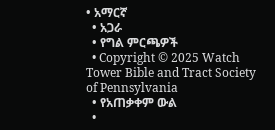• አማርኛ
  • አጋራ
  • የግል ምርጫዎች
  • Copyright © 2025 Watch Tower Bible and Tract Society of Pennsylvania
  • የአጠቃቀም ውል
  •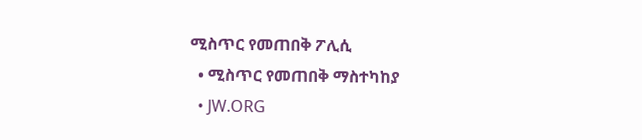ሚስጥር የመጠበቅ ፖሊሲ
  • ሚስጥር የመጠበቅ ማስተካከያ
  • JW.ORG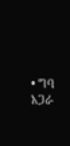• ግባ
አጋራ